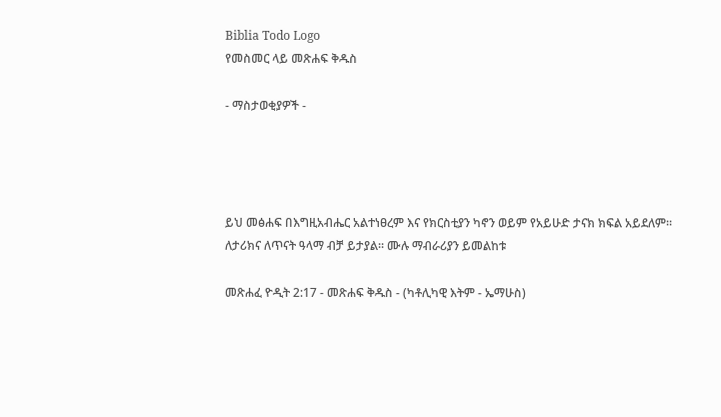Biblia Todo Logo
የመስመር ላይ መጽሐፍ ቅዱስ

- ማስታወቂያዎች -




ይህ መፅሐፍ በእግዚአብሔር አልተነፀረም እና የክርስቲያን ካኖን ወይም የአይሁድ ታናክ ክፍል አይደለም። ለታሪክና ለጥናት ዓላማ ብቻ ይታያል። ሙሉ ማብራሪያን ይመልከቱ

መጽሐፈ ዮዲት 2:17 - መጽሐፍ ቅዱስ - (ካቶሊካዊ እትም - ኤማሁስ)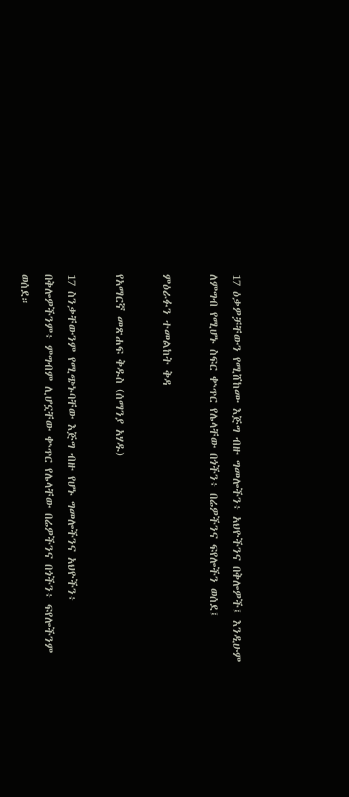17 ዕቃዎቻቸውን የሚሸከሙ እጅግ ብዙ ግመሎችን፥ አህዮችንና በቅሎዎች፤ እንዲሁም ለምግብ የሚሆኑ ስፍር ቍጥር የሌላቸው በጎችን፥ በሬዎችንና ፍየሎችን ወሰደ፤

ምዕራፉን ተመልከት ቅዳ

የአማርኛ መጽሐፍ ቅዱስ (ሰማንያ አሃዱ)

17 ስንቃቸውንም የሚጭኑባቸው እጅግ ብዙ የሆኑ ግመሎችንና አህዮችን፥ በቅሎዎችንም፥ ምግብም ሊሆኗቸው ቍጥር የሌላቸው በሬዎችንና በጎችን፥ ፍየሎችንም ወሰደ።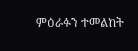ምዕራፉን ተመልከት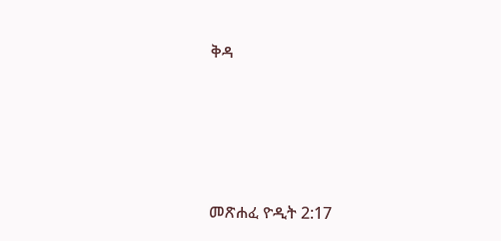ቅዳ




መጽሐፈ ዮዲት 2:17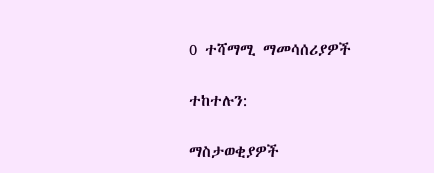0 ተሻማሚ ማመሳሰሪያዎች

ተከተሉን:

ማስታወቂያዎች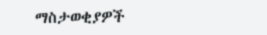ማስታወቂያዎች